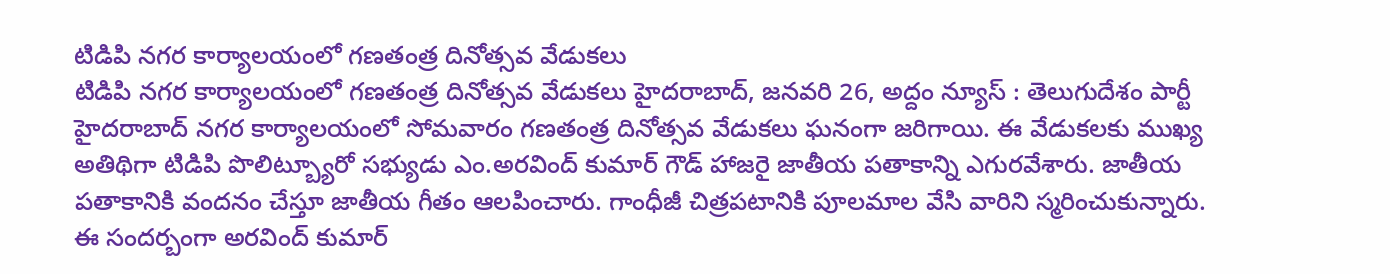టిడిపి నగర కార్యాలయంలో గణతంత్ర దినోత్సవ వేడుకలు
టిడిపి నగర కార్యాలయంలో గణతంత్ర దినోత్సవ వేడుకలు హైదరాబాద్, జనవరి 26, అద్దం న్యూస్ : తెలుగుదేశం పార్టీ హైదరాబాద్ నగర కార్యాలయంలో సోమవారం గణతంత్ర దినోత్సవ వేడుకలు ఘనంగా జరిగాయి. ఈ వేడుకలకు ముఖ్య అతిథిగా టిడిపి పొలిట్బ్యూరో సభ్యుడు ఎం.అరవింద్ కుమార్ గౌడ్ హాజరై జాతీయ పతాకాన్ని ఎగురవేశారు. జాతీయ పతాకానికి వందనం చేస్తూ జాతీయ గీతం ఆలపించారు. గాంధీజీ చిత్రపటానికి పూలమాల వేసి వారిని స్మరించుకున్నారు. ఈ సందర్బంగా అరవింద్ కుమార్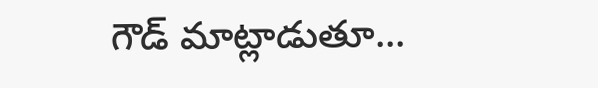గౌడ్ మాట్లాడుతూ...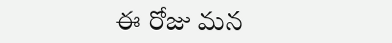ఈ రోజు మన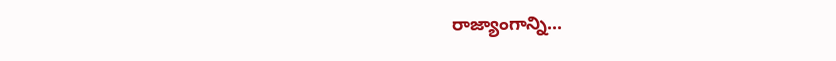రాజ్యాంగాన్ని...